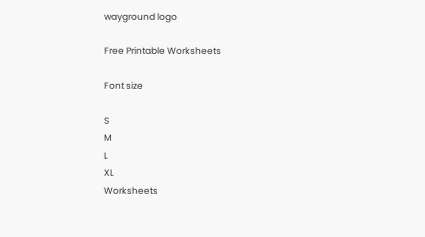wayground logo

Free Printable Worksheets

Font size

S
M
L
XL
Worksheets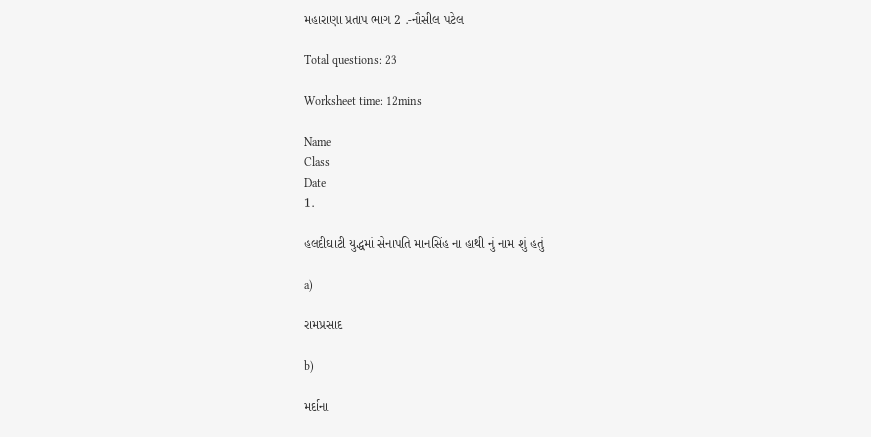મહારાણા પ્રતાપ ભાગ 2 .-નૌસીલ પટેલ

Total questions: 23

Worksheet time: 12mins

Name
Class
Date
1.

હલદીઘાટી યુદ્ધમાં સેનાપતિ માનસિંહ ના હાથી નું નામ શું હતું

a)

રામપ્રસાદ

b)

મર્દાના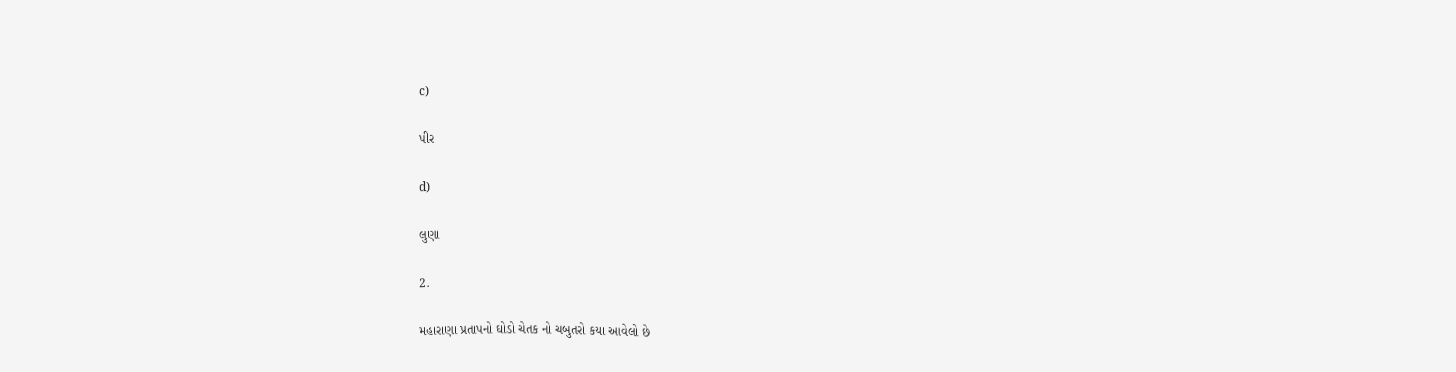c)

પીર

d)

લુણા

2.

મહારાણા પ્રતાપનો ઘોડો ચેતક નો ચબુતરો કયા આવેલો છે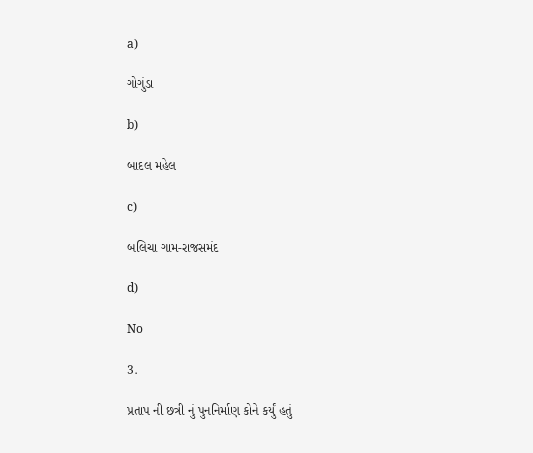a)

ગોગુંડા

b)

બાદલ મહેલ

c)

બલિચા ગામ-રાજસમંદ

d)

No

3.

પ્રતાપ ની છત્રી નું પુનનિર્માણ કોને કર્યું હતું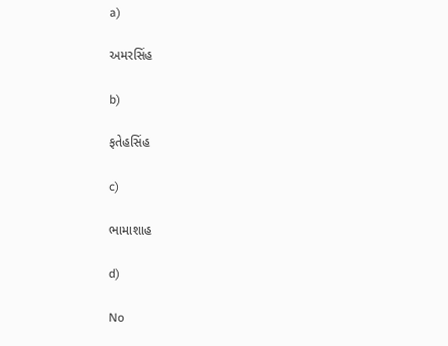a)

અમરસિંહ

b)

ફતેહસિંહ

c)

ભામાશાહ

d)

No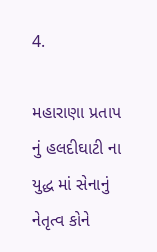4.

મહારાણા પ્રતાપ નું હલદીઘાટી ના યુદ્ધ માં સેનાનું નેતૃત્વ કોને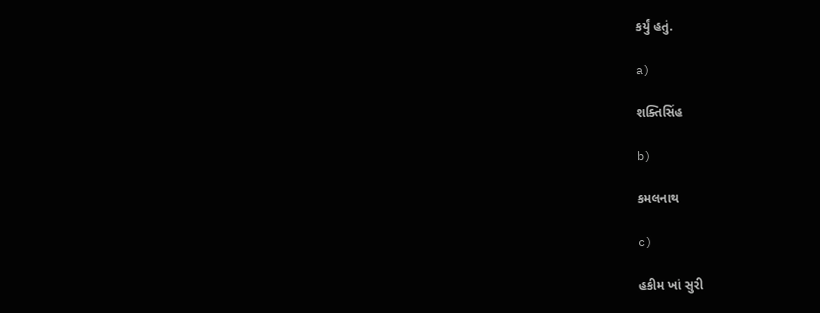કર્યું હતું.

a)

શક્તિસિંહ

b)

કમલનાથ

c)

હકીમ ખાં સુરી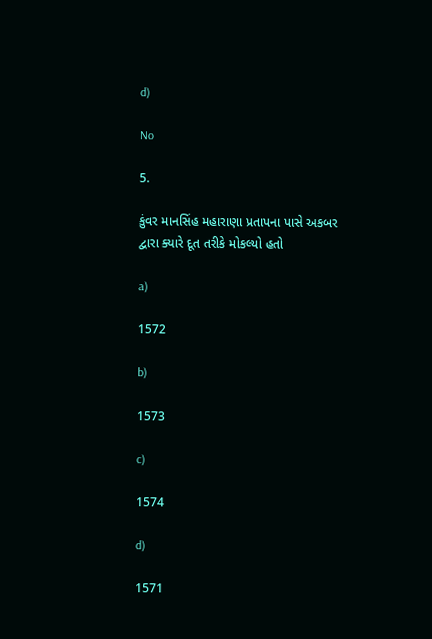d)

No

5.

કુંવર માનસિંહ મહારાણા પ્રતાપના પાસે અકબર દ્વારા ક્યારે દૂત તરીકે મોકલ્યો હતો

a)

1572

b)

1573

c)

1574

d)

1571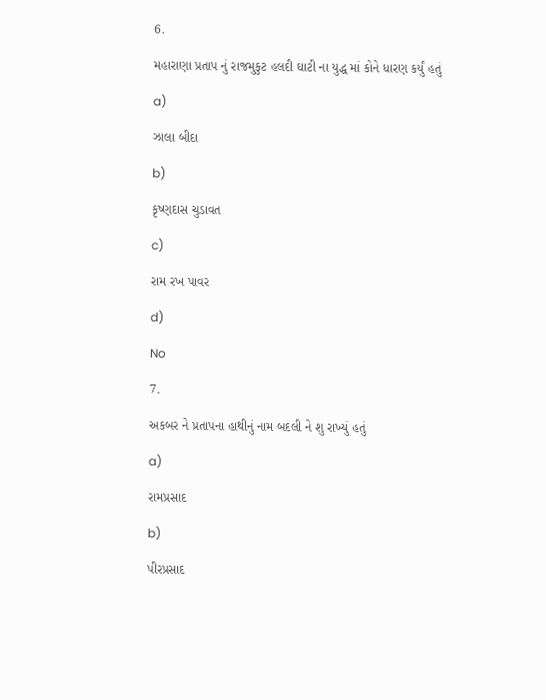6.

મહારાણા પ્રતાપ નું રાજમુકુટ હલદી ઘાટી ના યુદ્ધ માં કોને ધારણ કર્યું હતું

a)

ઝાલા બીદા

b)

કૃષ્ણદાસ ચુડાવત

c)

રામ રખ પાવર

d)

No

7.

અકબર ને પ્રતાપના હાથીનું નામ બદલી ને શુ રાખ્યું હતું

a)

રામપ્રસાદ

b)

પીરપ્રસાદ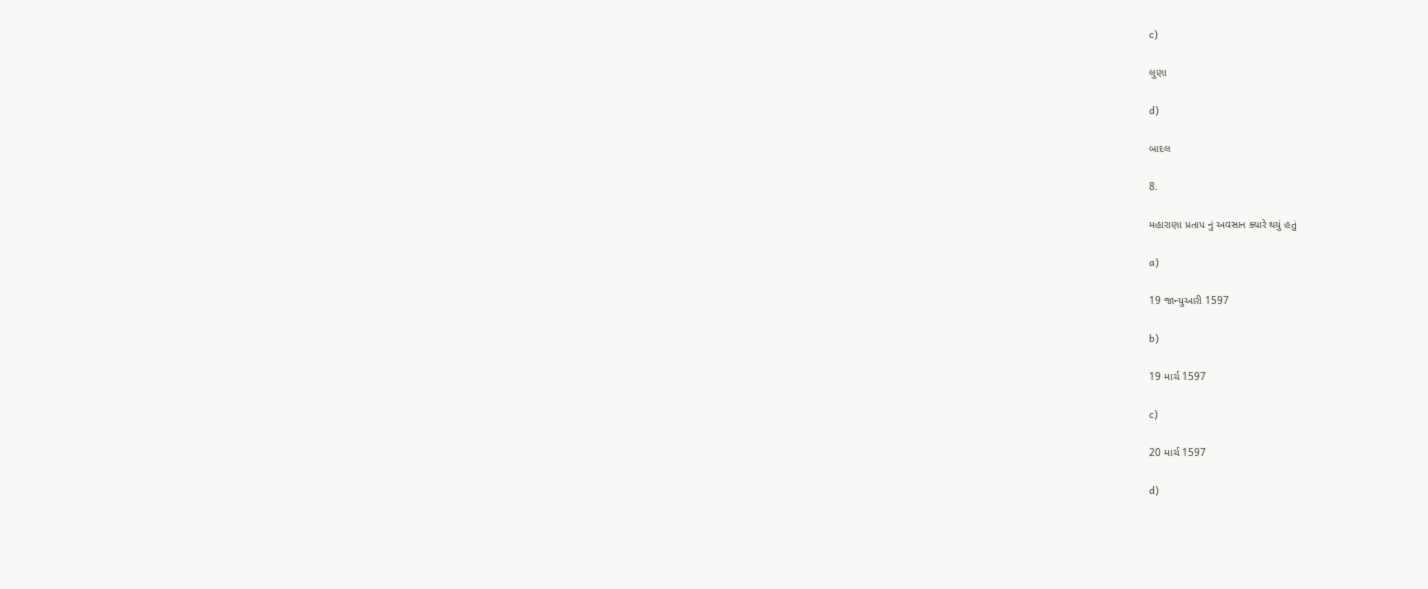c)

લુણા

d)

બાદલ

8.

મહારાણા પ્રતાપ નું અવસાન ક્યારે થયું હતું

a)

19 જાન્યુઆરી 1597

b)

19 માર્ચ 1597

c)

20 માર્ચ 1597

d)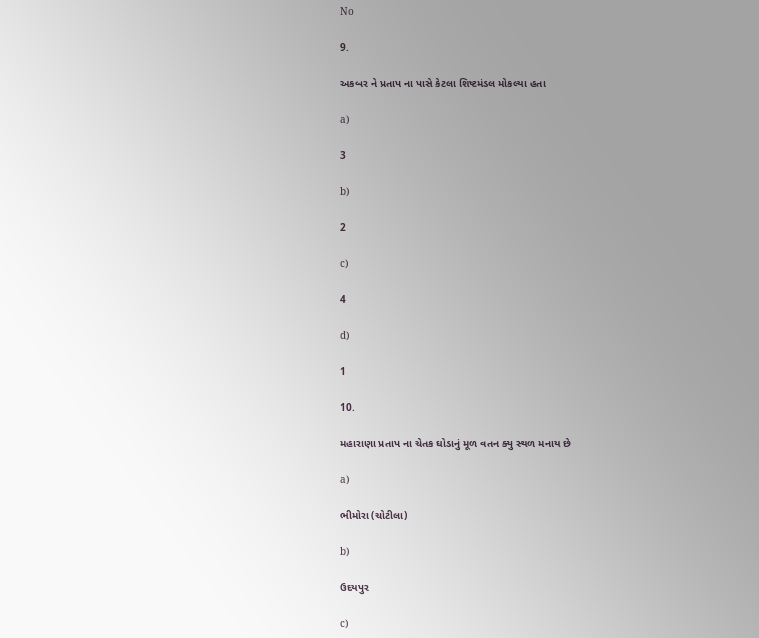No

9.

અકબર ને પ્રતાપ ના પાસે કેટલા શિષ્ટમંડલ મોકલ્યા હતા

a)

3

b)

2

c)

4

d)

1

10.

મહારાણા પ્રતાપ ના ચેતક ઘોડાનું મૂળ વતન ક્યુ સ્થળ મનાય છે

a)

ભીમોરા (ચોટીલા)

b)

ઉદયપુર

c)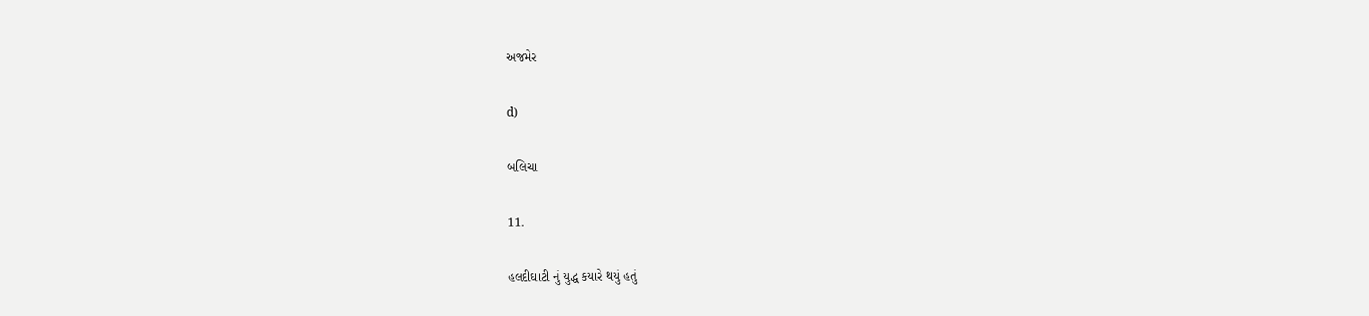અજમેર

d)

બલિચા

11.

હલદીઘાટી નું યુદ્ધ કયારે થયું હતું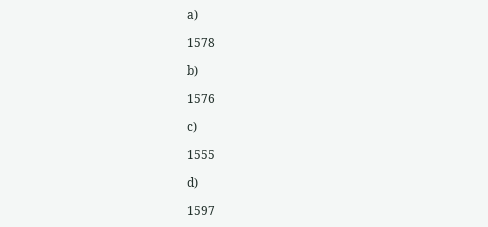a)

1578

b)

1576

c)

1555

d)

1597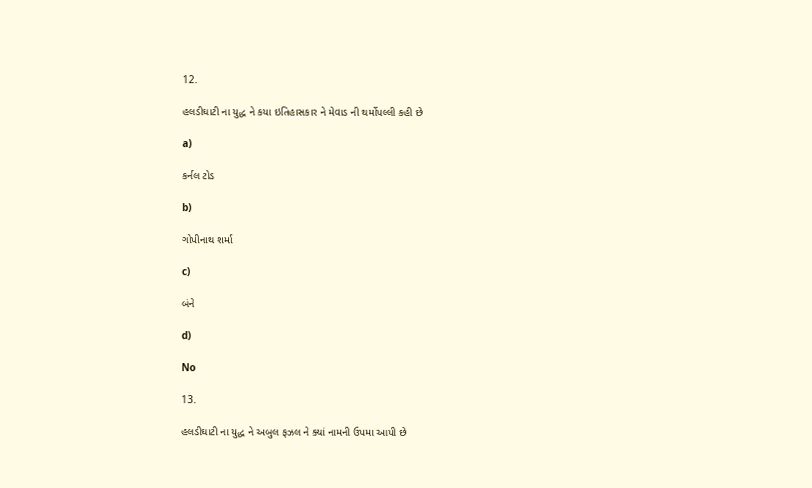12.

હલડીઘાટી ના યુદ્ધ ને કયા ઇતિહાસકાર ને મેવાડ ની થર્મોપલ્લી કહી છે

a)

કર્નલ ટોડ

b)

ગોપીનાથ શર્મા

c)

બંને

d)

No

13.

હલડીઘાટી ના યુદ્ધ ને અબુલ ફઝલ ને ક્યાં નામની ઉપમા આપી છે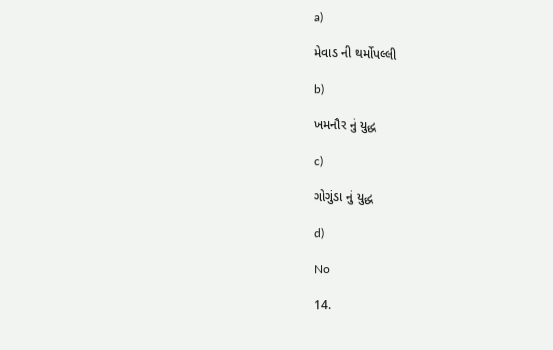a)

મેવાડ ની થર્મોપલ્લી

b)

ખમનૌર નું યુદ્ધ

c)

ગોગુંડા નું યુદ્ધ

d)

No

14.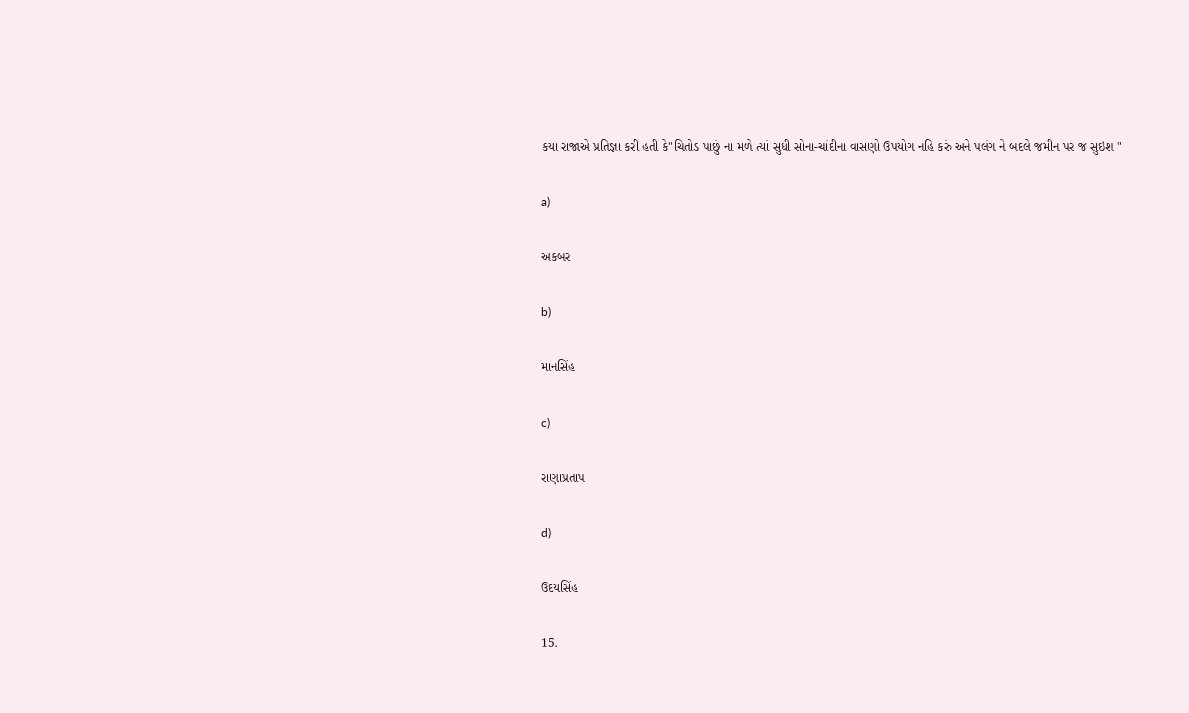કયા રાજાએ પ્રતિજ્ઞા કરી હતી કે"ચિતોડ પાછું ના મળે ત્યાં સુધી સોના-ચાંદીના વાસણો ઉપયોગ નહિ કરું અને પલંગ ને બદલે જમીન પર જ સુઇશ "

a)

અકબર

b)

માનસિંહ

c)

રાણાપ્રતાપ

d)

ઉદયસિંહ

15.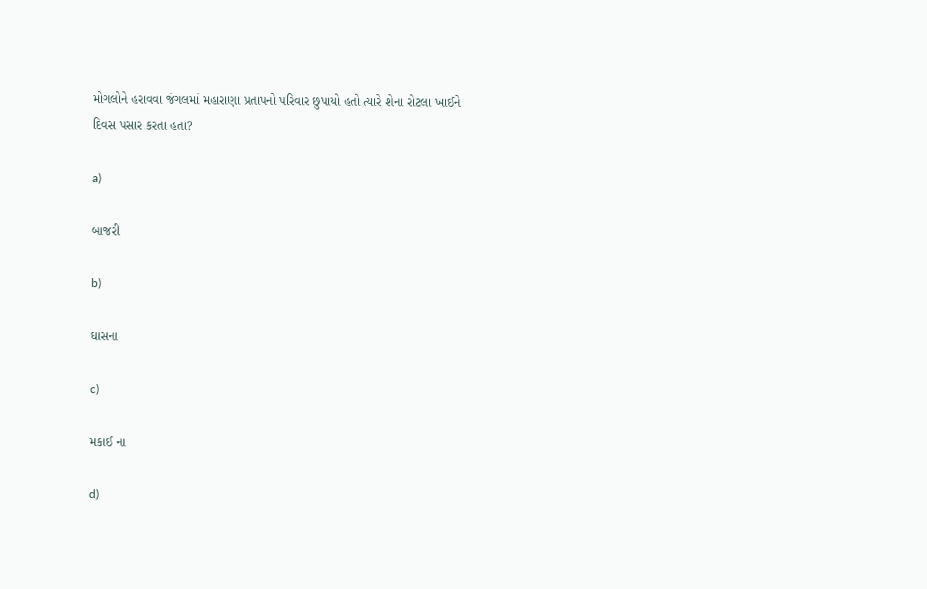મોગલોને હરાવવા જંગલમાં મહારાણા પ્રતાપનો પરિવાર છુપાયો હતો ત્યારે શેના રોટલા ખાઈને દિવસ પસાર કરતા હતા?

a)

બાજરી

b)

ઘાસના

c)

મકાઈ ના

d)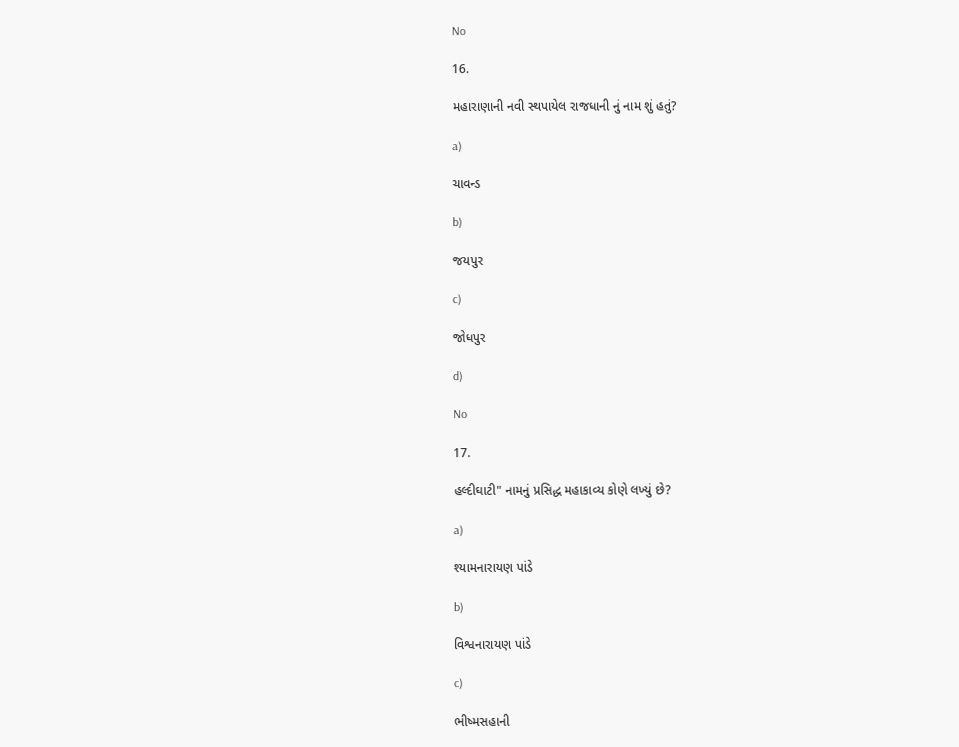No

16.

મહારાણાની નવી સ્થપાયેલ રાજધાની નું નામ શું હતું?

a)

ચાવન્ડ

b)

જયપુર

c)

જોધપુર

d)

No

17.

હલ્દીઘાટી" નામનું પ્રસિદ્ધ મહાકાવ્ય કોણે લખ્યું છે?

a)

શ્યામનારાયણ પાંડે

b)

વિશ્વનારાયણ પાંડે

c)

ભીષ્મસહાની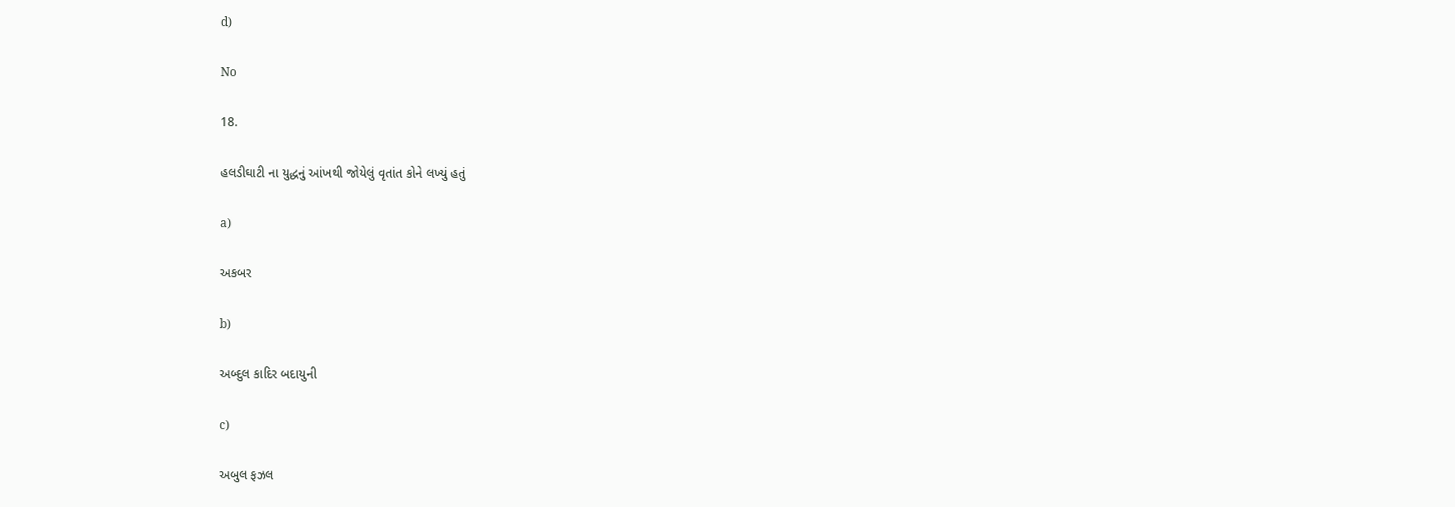d)

No

18.

હલડીઘાટી ના યુદ્ધનું આંખથી જોયેલું વૃતાંત કોને લખ્યું હતું

a)

અકબર

b)

અબ્દુલ કાદિર બદાયુની

c)

અબુલ ફઝલ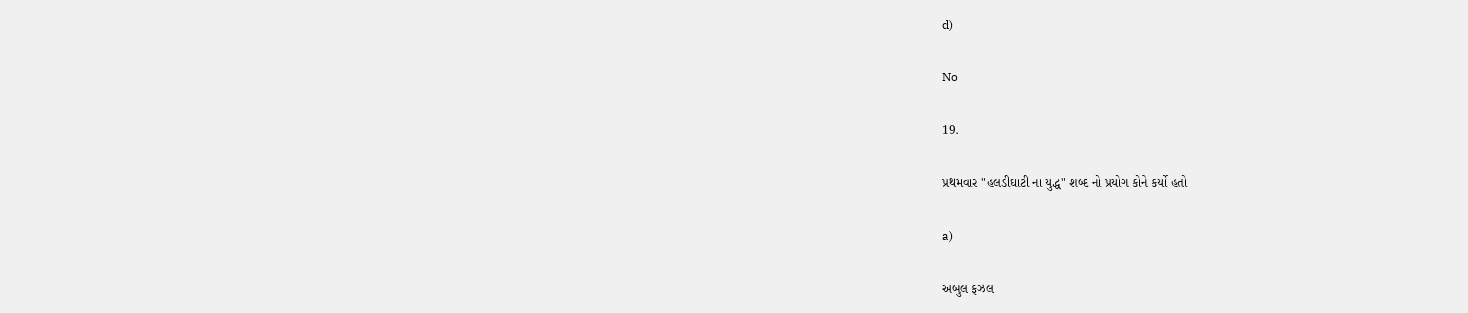d)

No

19.

પ્રથમવાર "હલડીઘાટી ના યુદ્ધ" શબ્દ નો પ્રયોગ કોને કર્યો હતો

a)

અબુલ ફઝલ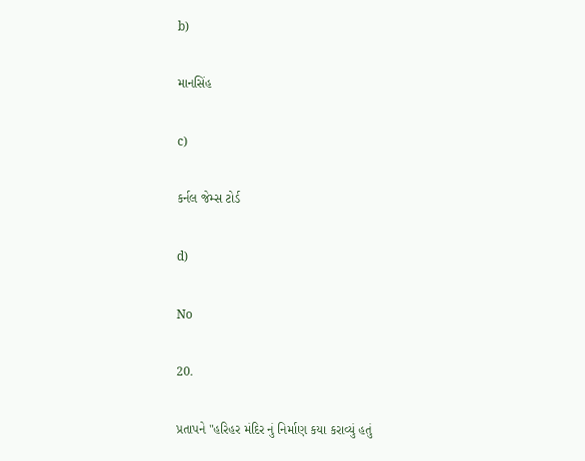b)

માનસિંહ

c)

કર્નલ જેમ્સ ટોર્ડ

d)

No

20.

પ્રતાપને "હરિહર મંદિર નું નિર્માણ કયા કરાવ્યું હતું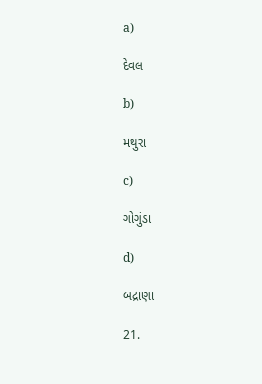a)

દેવલ

b)

મથુરા

c)

ગોગુંડા

d)

બદ્રાણા

21.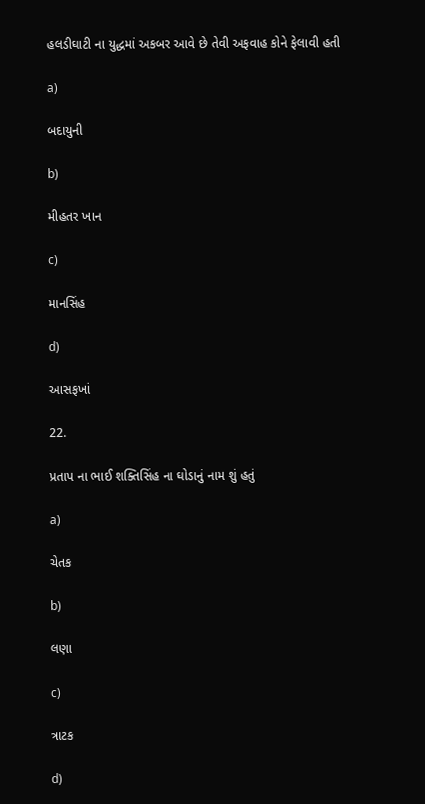હલડીઘાટી ના યુદ્ધમાં અકબર આવે છે તેવી અફવાહ કોને ફેલાવી હતી

a)

બદાયુની

b)

મીહતર ખાન

c)

માનસિંહ

d)

આસફખાં

22.

પ્રતાપ ના ભાઈ શક્તિસિંહ ના ઘોડાનું નામ શું હતું

a)

ચેતક

b)

લણા

c)

ત્રાટક

d)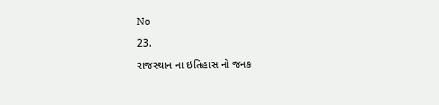No

23.

રાજસ્થાન ના ઇતિહાસ નો જનક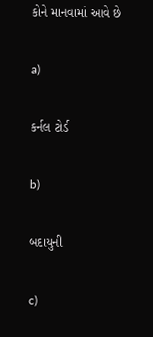કોને માનવામાં આવે છે

a)

કર્નલ ટોર્ડ

b)

બદાયુની

c)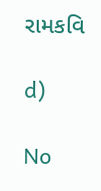રામકવિ

d)

No